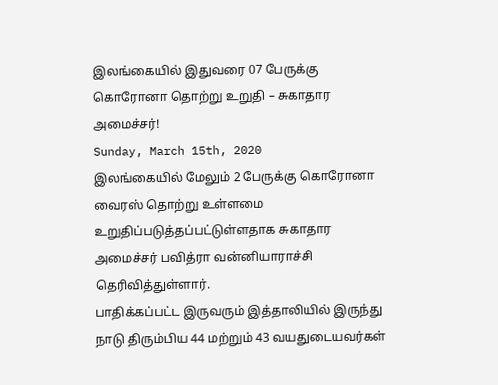இலங்கையில் இதுவரை 07 பேருக்கு கொரோனா தொற்று உறுதி – சுகாதார அமைச்சர்!
Sunday, March 15th, 2020
இலங்கையில் மேலும் 2 பேருக்கு கொரோனா வைரஸ் தொற்று உள்ளமை உறுதிப்படுத்தப்பட்டுள்ளதாக சுகாதார அமைச்சர் பவித்ரா வன்னியாராச்சி தெரிவித்துள்ளார்.
பாதிக்கப்பட்ட இருவரும் இத்தாலியில் இருந்து நாடு திரும்பிய 44 மற்றும் 43 வயதுடையவர்கள்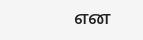என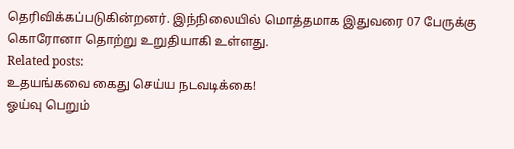தெரிவிக்கப்படுகின்றனர். இந்நிலையில் மொத்தமாக இதுவரை 07 பேருக்கு கொரோனா தொற்று உறுதியாகி உள்ளது.
Related posts:
உதயங்கவை கைது செய்ய நடவடிக்கை!
ஓய்வு பெறும்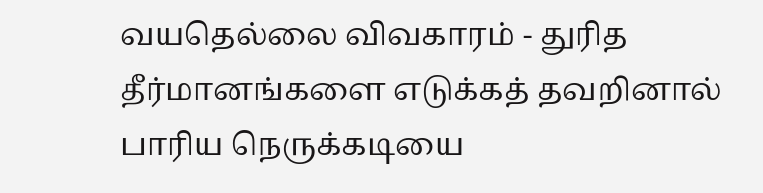வயதெல்லை விவகாரம் - துரித தீர்மானங்களை எடுக்கத் தவறினால் பாரிய நெருக்கடியை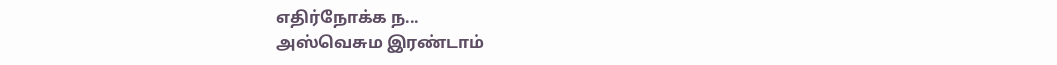எதிர்நோக்க ந...
அஸ்வெசும இரண்டாம்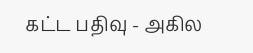கட்ட பதிவு - அகில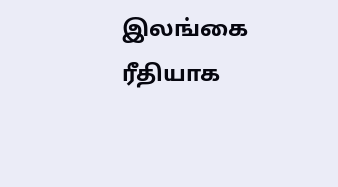இலங்கை ரீதியாக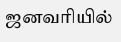ஜனவரியில்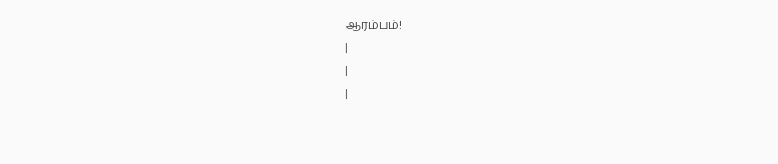ஆரம்பம்!
|
|
|